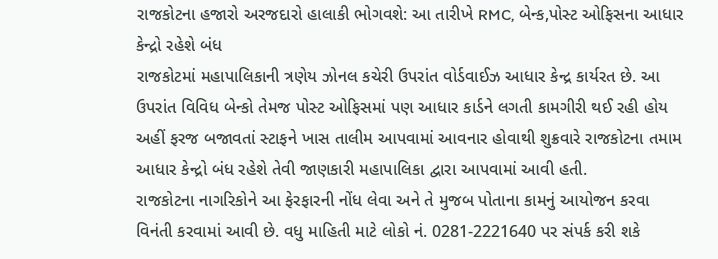રાજકોટના હજારો અરજદારો હાલાકી ભોગવશે: આ તારીખે RMC, બેન્ક,પોસ્ટ ઓફિસના આધાર કેન્દ્રો રહેશે બંધ
રાજકોટમાં મહાપાલિકાની ત્રણેય ઝોનલ કચેરી ઉપરાંત વોર્ડવાઈઝ આધાર કેન્દ્ર કાર્યરત છે. આ ઉપરાંત વિવિધ બેન્કો તેમજ પોસ્ટ ઓફિસમાં પણ આધાર કાર્ડને લગતી કામગીરી થઈ રહી હોય અહીં ફરજ બજાવતાં સ્ટાફને ખાસ તાલીમ આપવામાં આવનાર હોવાથી શુક્રવારે રાજકોટના તમામ આધાર કેન્દ્રો બંધ રહેશે તેવી જાણકારી મહાપાલિકા દ્વારા આપવામાં આવી હતી.
રાજકોટના નાગરિકોને આ ફેરફારની નોંધ લેવા અને તે મુજબ પોતાના કામનું આયોજન કરવા વિનંતી કરવામાં આવી છે. વધુ માહિતી માટે લોકો નં. 0281-2221640 પર સંપર્ક કરી શકે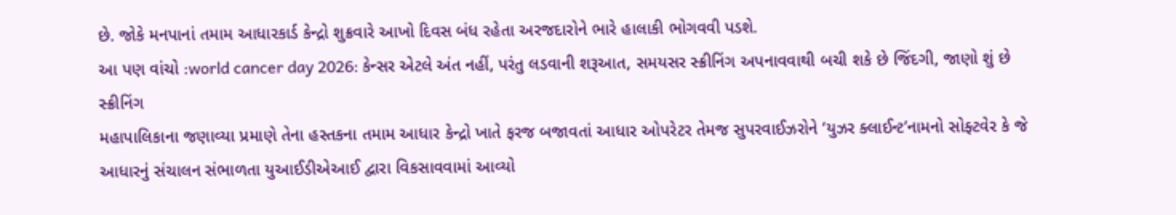છે. જોકે મનપાનાં તમામ આધારકાર્ડ કેન્દ્રો શુક્રવારે આખો દિવસ બંધ રહેતા અરજદારોને ભારે હાલાકી ભોગવવી પડશે.
આ પણ વાંચો :world cancer day 2026: કેન્સર એટલે અંત નહીં, પરંતુ લડવાની શરૂઆત, સમયસર સ્ક્રીનિંગ અપનાવવાથી બચી શકે છે જિંદગી, જાણો શું છે સ્ક્રીનિંગ
મહાપાલિકાના જણાવ્યા પ્રમાણે તેના હસ્તકના તમામ આધાર કેન્દ્રો ખાતે ફરજ બજાવતાં આધાર ઓપરેટર તેમજ સુપરવાઈઝરોને ‘યુઝર ક્લાઈન્ટ’નામનો સોફ્ટવેર કે જે આધારનું સંચાલન સંભાળતા યુઆઈડીએઆઈ દ્વારા વિકસાવવામાં આવ્યો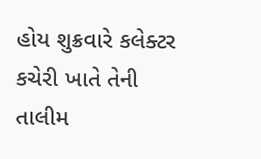હોય શુક્રવારે કલેક્ટર કચેરી ખાતે તેની તાલીમ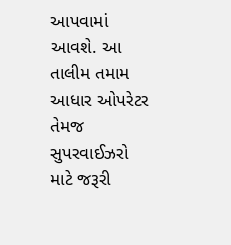આપવામાં આવશે. આ તાલીમ તમામ આધાર ઓપરેટર તેમજ સુપરવાઈઝરો માટે જરૂરી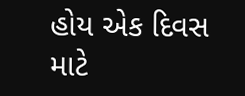હોય એક દિવસ માટે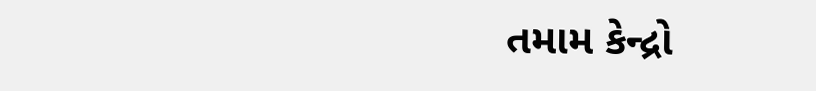તમામ કેન્દ્રો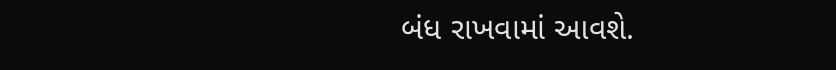બંધ રાખવામાં આવશે.